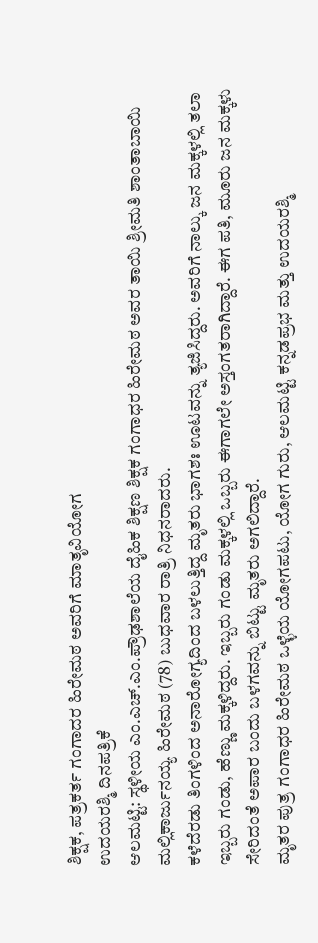ಶಿಕ್ಷಕ, ಪತ್ರಕರ್ತ ಗಂಗಾದರ ಹಿರೇಮಠ ಅವರಿಗೆ ಮಾತೃವಿಯೋಗ
ಉದಯರಶ್ಮಿ ದಿನಪತ್ರಿಕೆ
ಆಲಮಟ್ಟಿ: ಸ್ಥಳೀಯ ಎಂ.ಎಚ್.ಎಂ.ಪ್ರೌಢಶಾಲೆಯ ದೈಹಿಕ ಶಿಕ್ಷಣ ಶಿಕ್ಷಕ ಗಂಗಾಧರ ಹಿರೇಮಠ ಅವರ ತಾಯಿ ಶ್ರೀಮತಿ ಶಾಂತಾಬಾಯಿ ಮಲ್ಲಿಕಾರ್ಜುನಯ್ಯ ಹಿರೇಮಠ (78) ಬುಧವಾರ ರಾತ್ರಿ ನಿಧನರಾದರು.
ಕಳೆದೆರಡು ತಿಂಗಳಿಂದ ಅನಾರೋಗ್ಯದಿಂದ ಬಳಲುತ್ತಿದ್ದ ಮೃತರು ಭಾಗಶಃ ಊಟವನ್ನು ತ್ಯಜಿಸಿದ್ದರು. ಅವರಿಗೆ ನಾಲ್ಕು ಜನ ಮಕ್ಕಳಲ್ಲಿ ತಲಾ ಇಬ್ಬರು ಗಂಡು, ಹೆಣ್ಣು ಮಕ್ಕಳಿದ್ದರು. ಇಬ್ಬರು ಗಂಡು ಮಕ್ಕಳಲ್ಲಿ ಒಬ್ಬರು ಈಗಾಗಲೇ ಅಸ್ತಂಗತರಾಗಿದ್ದಾರೆ. ಈಗ ಪತಿ, ಮೂರು ಜನ ಮಕ್ಕಳು ಸೇರಿದಂತೆ ಅಪಾರ ಬಂದು ಬಳಗವನ್ನು ಬಿಟ್ಟು ಮೃತರು ಅಗಲಿದ್ದಾರೆ.
ಮೃತರ ಪುತ್ರ ಗಂಗಾಧರ ಹಿರೇಮಠ ಒಳ್ಳೆಯ ಯೋಗಪಟು, ಯೋಗ ಗುರು, ಆಲಮಟ್ಟಿ ಕನ್ನಡಪ್ರಭ ಮತ್ತು ಉದಯರಶ್ಮಿ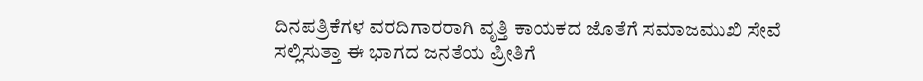ದಿನಪತ್ರಿಕೆಗಳ ವರದಿಗಾರರಾಗಿ ವೃತ್ತಿ ಕಾಯಕದ ಜೊತೆಗೆ ಸಮಾಜಮುಖಿ ಸೇವೆ ಸಲ್ಲಿಸುತ್ತಾ ಈ ಭಾಗದ ಜನತೆಯ ಪ್ರೀತಿಗೆ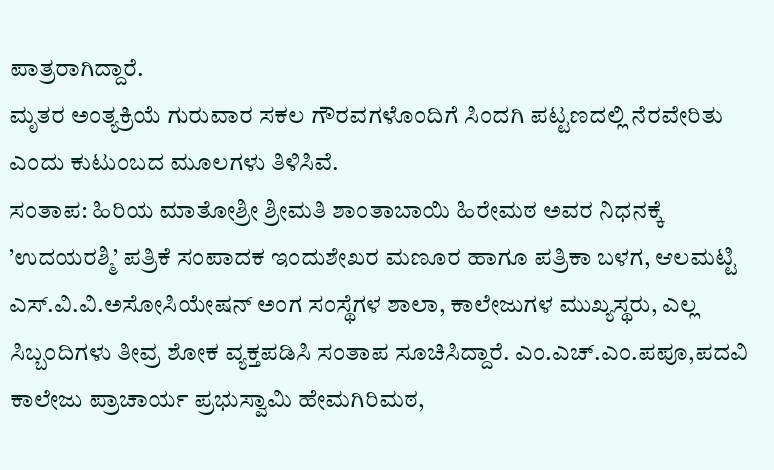ಪಾತ್ರರಾಗಿದ್ದಾರೆ.
ಮೃತರ ಅಂತ್ಯಕ್ರಿಯೆ ಗುರುವಾರ ಸಕಲ ಗೌರವಗಳೊಂದಿಗೆ ಸಿಂದಗಿ ಪಟ್ಟಣದಲ್ಲಿ ನೆರವೇರಿತು ಎಂದು ಕುಟುಂಬದ ಮೂಲಗಳು ತಿಳಿಸಿವೆ.
ಸಂತಾಪ: ಹಿರಿಯ ಮಾತೋಶ್ರೀ ಶ್ರೀಮತಿ ಶಾಂತಾಬಾಯಿ ಹಿರೇಮಠ ಅವರ ನಿಧನಕ್ಕೆ ’ಉದಯರಶ್ಮಿ’ ಪತ್ರಿಕೆ ಸಂಪಾದಕ ಇಂದುಶೇಖರ ಮಣೂರ ಹಾಗೂ ಪತ್ರಿಕಾ ಬಳಗ, ಆಲಮಟ್ಟಿ ಎಸ್.ವಿ.ವಿ.ಅಸೋಸಿಯೇಷನ್ ಅಂಗ ಸಂಸ್ಥೆಗಳ ಶಾಲಾ, ಕಾಲೇಜುಗಳ ಮುಖ್ಯಸ್ಥರು, ಎಲ್ಲ ಸಿಬ್ಬಂದಿಗಳು ತೀವ್ರ ಶೋಕ ವ್ಯಕ್ತಪಡಿಸಿ ಸಂತಾಪ ಸೂಚಿಸಿದ್ದಾರೆ. ಎಂ.ಎಚ್.ಎಂ.ಪಪೂ,ಪದವಿ ಕಾಲೇಜು ಪ್ರಾಚಾರ್ಯ ಪ್ರಭುಸ್ವಾಮಿ ಹೇಮಗಿರಿಮಠ,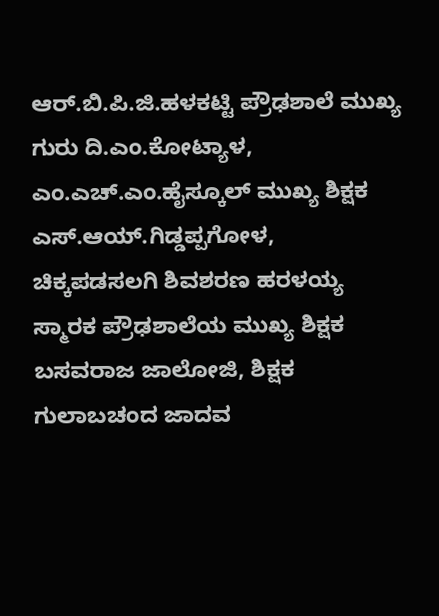ಆರ್.ಬಿ.ಪಿ.ಜಿ.ಹಳಕಟ್ಟಿ ಪ್ರೌಢಶಾಲೆ ಮುಖ್ಯ ಗುರು ದಿ.ಎಂ.ಕೋಟ್ಯಾಳ, ಎಂ.ಎಚ್.ಎಂ.ಹೈಸ್ಕೂಲ್ ಮುಖ್ಯ ಶಿಕ್ಷಕ ಎಸ್.ಆಯ್.ಗಿಡ್ಡಪ್ಪಗೋಳ, ಚಿಕ್ಕಪಡಸಲಗಿ ಶಿವಶರಣ ಹರಳಯ್ಯ ಸ್ಮಾರಕ ಪ್ರೌಢಶಾಲೆಯ ಮುಖ್ಯ ಶಿಕ್ಷಕ ಬಸವರಾಜ ಜಾಲೋಜಿ, ಶಿಕ್ಷಕ ಗುಲಾಬಚಂದ ಜಾದವ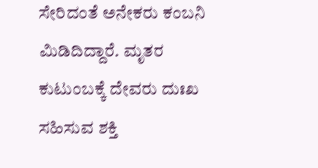ಸೇರಿದಂತೆ ಅನೇಕರು ಕಂಬನಿ ಮಿಡಿದಿದ್ದಾರೆ. ಮೃತರ ಕುಟುಂಬಕ್ಕೆ ದೇವರು ದುಃಖ ಸಹಿಸುವ ಶಕ್ತಿ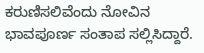ಕರುಣಿಸಲಿವೆಂದು ನೋವಿನ ಭಾವಪೂರ್ಣ ಸಂತಾಪ ಸಲ್ಲಿಸಿದ್ದಾರೆ.